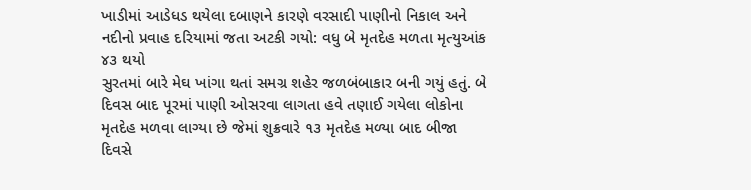ખાડીમાં આડેધડ થયેલા દબાણને કારણે વરસાદી પાણીનો નિકાલ અને નદીનો પ્રવાહ દરિયામાં જતા અટકી ગયો: વધુ બે મૃતદેહ મળતા મૃત્યુઆંક ૪૩ થયો
સુરતમાં બારે મેઘ ખાંગા થતાં સમગ્ર શહેર જળબંબાકાર બની ગયું હતું. બે દિવસ બાદ પૂરમાં પાણી ઓસરવા લાગતા હવે તણાઈ ગયેલા લોકોના મૃતદેહ મળવા લાગ્યા છે જેમાં શુક્રવારે ૧૩ મૃતદેહ મળ્યા બાદ બીજા દિવસે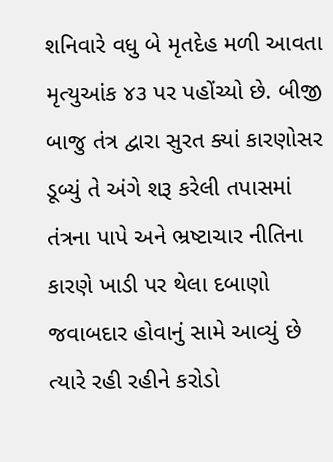શનિવારે વધુ બે મૃતદેહ મળી આવતા મૃત્યુઆંક ૪૩ પર પહોંચ્યો છે. બીજી બાજુ તંત્ર દ્વારા સુરત ક્યાં કારણોસર ડૂબ્યું તે અંગે શરૂ કરેલી તપાસમાં તંત્રના પાપે અને ભ્રષ્ટાચાર નીતિના કારણે ખાડી પર થેલા દબાણો જવાબદાર હોવાનું સામે આવ્યું છે ત્યારે રહી રહીને કરોડો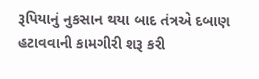રૂપિયાનું નુકસાન થયા બાદ તંત્રએ દબાણ હટાવવાની કામગીરી શરૂ કરી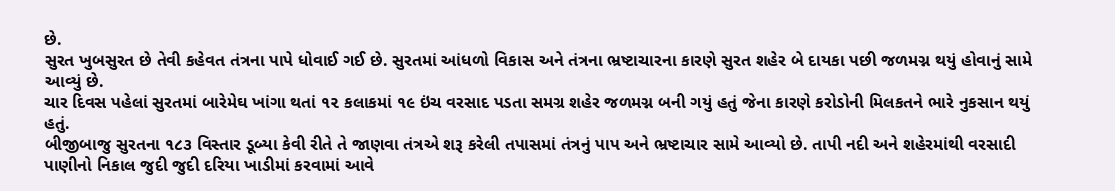છે.
સુરત ખુબસુરત છે તેવી કહેવત તંત્રના પાપે ધોવાઈ ગઈ છે. સુરતમાં આંધળો વિકાસ અને તંત્રના ભ્રષ્ટાચારના કારણે સુરત શહેર બે દાયકા પછી જળમગ્ન થયું હોવાનું સામે આવ્યું છે.
ચાર દિવસ પહેલાં સુરતમાં બારેમેઘ ખાંગા થતાં ૧૨ કલાકમાં ૧૯ ઇંચ વરસાદ પડતા સમગ્ર શહેર જળમગ્ન બની ગયું હતું જેના કારણે કરોડોની મિલકતને ભારે નુકસાન થયું હતું.
બીજીબાજુ સુરતના ૧૮૩ વિસ્તાર ડૂબ્યા કેવી રીતે તે જાણવા તંત્રએ શરૂ કરેલી તપાસમાં તંત્રનું પાપ અને ભ્રષ્ટાચાર સામે આવ્યો છે. તાપી નદી અને શહેરમાંથી વરસાદી પાણીનો નિકાલ જુદી જુદી દરિયા ખાડીમાં કરવામાં આવે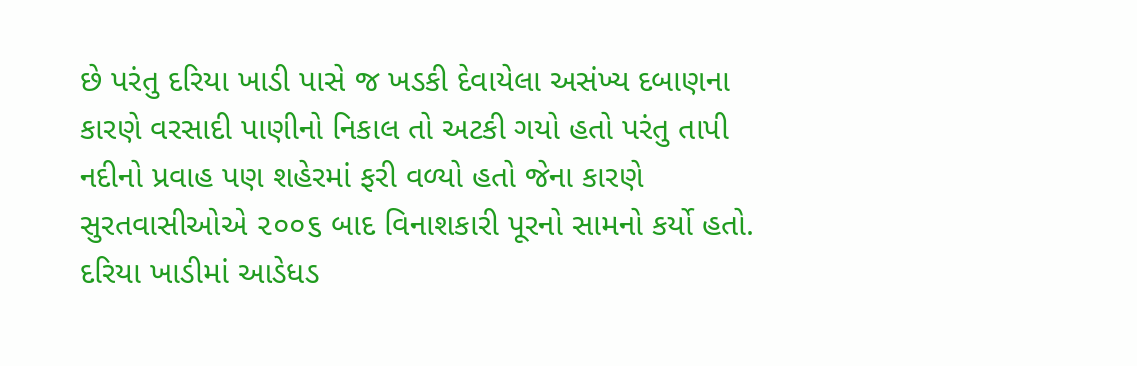છે પરંતુ દરિયા ખાડી પાસે જ ખડકી દેવાયેલા અસંખ્ય દબાણના કારણે વરસાદી પાણીનો નિકાલ તો અટકી ગયો હતો પરંતુ તાપી નદીનો પ્રવાહ પણ શહેરમાં ફરી વળ્યો હતો જેના કારણે સુરતવાસીઓએ ૨૦૦૬ બાદ વિનાશકારી પૂરનો સામનો કર્યો હતો.
દરિયા ખાડીમાં આડેધડ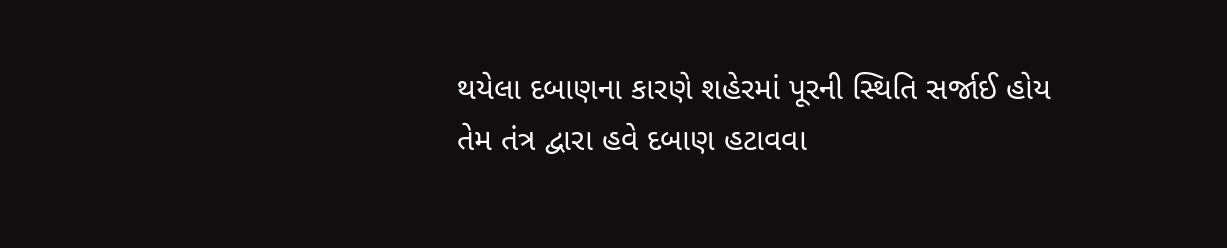થયેલા દબાણના કારણે શહેરમાં પૂરની સ્થિતિ સર્જાઈ હોય તેમ તંત્ર દ્વારા હવે દબાણ હટાવવા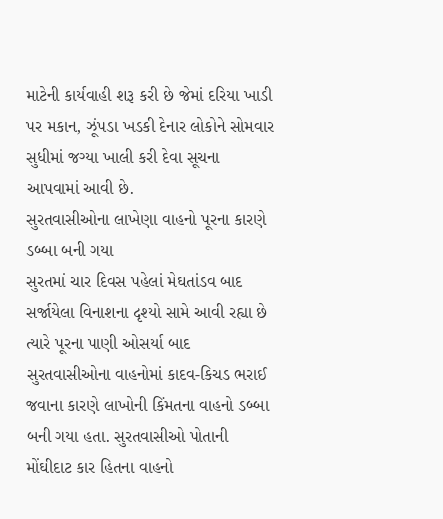માટેની કાર્યવાહી શરૂ કરી છે જેમાં દરિયા ખાડી પર મકાન, ઝૂંપડા ખડકી દેનાર લોકોને સોમવાર સુધીમાં જગ્યા ખાલી કરી દેવા સૂચના આપવામાં આવી છે.
સુરતવાસીઓના લાખેણા વાહનો પૂરના કારણે ડબ્બા બની ગયા
સુરતમાં ચાર દિવસ પહેલાં મેઘતાંડવ બાદ સર્જાયેલા વિનાશના દૃશ્યો સામે આવી રહ્યા છે ત્યારે પૂરના પાણી ઓસર્યા બાદ સુરતવાસીઓના વાહનોમાં કાદવ-કિચડ ભરાઈ જવાના કારણે લાખોની કિંમતના વાહનો ડબ્બા બની ગયા હતા. સુરતવાસીઓ પોતાની મોંઘીદાટ કાર હિતના વાહનો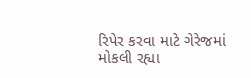રિપેર કરવા માટે ગેરેજમાં મોકલી રહ્યા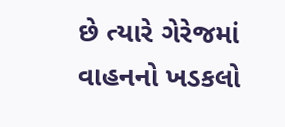છે ત્યારે ગેરેજમાં વાહનનો ખડકલો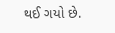થઈ ગયો છે.